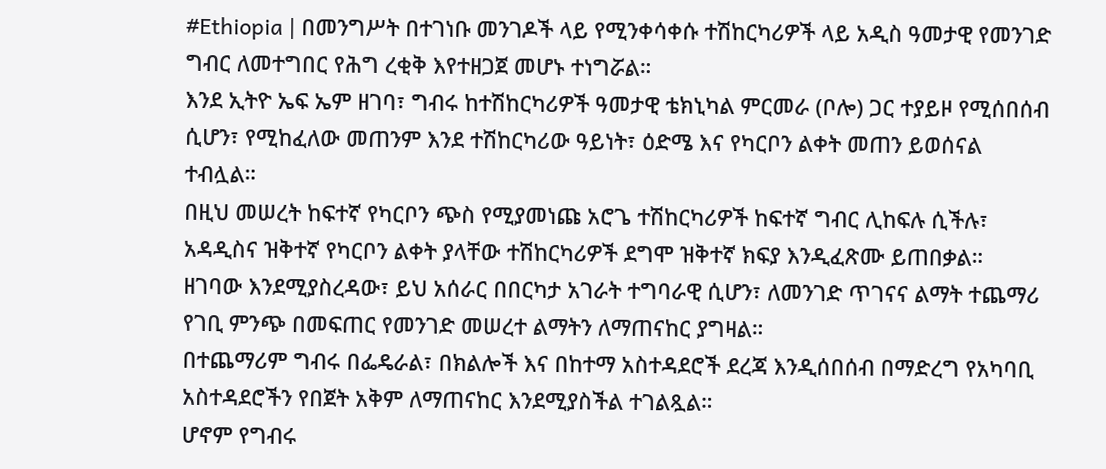#Ethiopia | በመንግሥት በተገነቡ መንገዶች ላይ የሚንቀሳቀሱ ተሽከርካሪዎች ላይ አዲስ ዓመታዊ የመንገድ ግብር ለመተግበር የሕግ ረቂቅ እየተዘጋጀ መሆኑ ተነግሯል።
እንደ ኢትዮ ኤፍ ኤም ዘገባ፣ ግብሩ ከተሽከርካሪዎች ዓመታዊ ቴክኒካል ምርመራ (ቦሎ) ጋር ተያይዞ የሚሰበሰብ ሲሆን፣ የሚከፈለው መጠንም እንደ ተሽከርካሪው ዓይነት፣ ዕድሜ እና የካርቦን ልቀት መጠን ይወሰናል ተብሏል።
በዚህ መሠረት ከፍተኛ የካርቦን ጭስ የሚያመነጩ አሮጌ ተሽከርካሪዎች ከፍተኛ ግብር ሊከፍሉ ሲችሉ፣ አዳዲስና ዝቅተኛ የካርቦን ልቀት ያላቸው ተሽከርካሪዎች ደግሞ ዝቅተኛ ክፍያ እንዲፈጽሙ ይጠበቃል።
ዘገባው እንደሚያስረዳው፣ ይህ አሰራር በበርካታ አገራት ተግባራዊ ሲሆን፣ ለመንገድ ጥገናና ልማት ተጨማሪ የገቢ ምንጭ በመፍጠር የመንገድ መሠረተ ልማትን ለማጠናከር ያግዛል።
በተጨማሪም ግብሩ በፌዴራል፣ በክልሎች እና በከተማ አስተዳደሮች ደረጃ እንዲሰበሰብ በማድረግ የአካባቢ አስተዳደሮችን የበጀት አቅም ለማጠናከር እንደሚያስችል ተገልጿል።
ሆኖም የግብሩ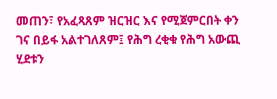መጠን፣ የአፈጻጸም ዝርዝር እና የሚጀምርበት ቀን ገና በይፋ አልተገለጸም፤ የሕግ ረቂቁ የሕግ አውጪ ሂደቱን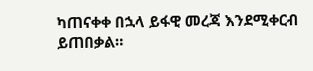ካጠናቀቀ በኋላ ይፋዊ መረጃ እንደሚቀርብ ይጠበቃል።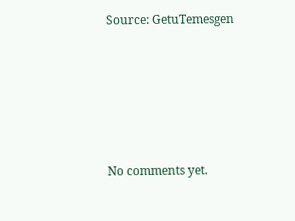Source: GetuTemesgen









No comments yet.